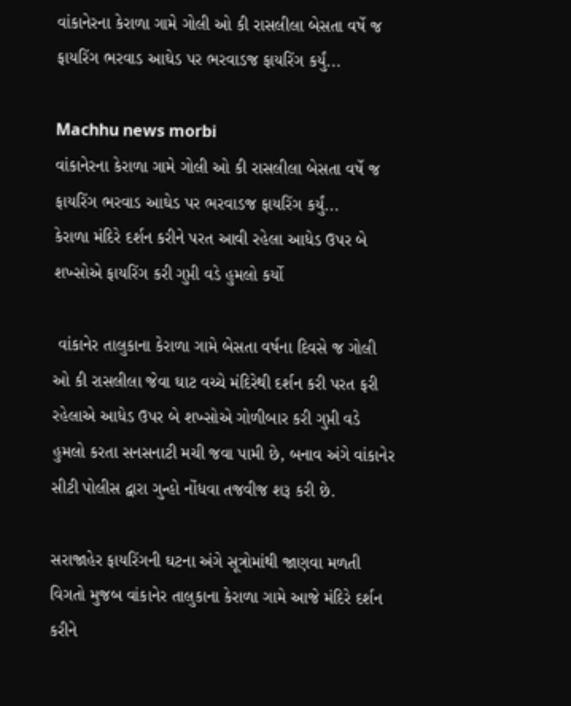વાંકાનેરના કેરાળા ગામે ગોલી ઓ કી રાસલીલા બેસતા વર્ષે જ ફાયરિંગ ભરવાડ આઘેડ પર ભરવાડજ ફાયરિંગ કર્યું...

Machhu news morbi
વાંકાનેરના કેરાળા ગામે ગોલી ઓ કી રાસલીલા બેસતા વર્ષે જ ફાયરિંગ ભરવાડ આઘેડ પર ભરવાડજ ફાયરિંગ કર્યું...
કેરાળા મંદિરે દર્શન કરીને પરત આવી રહેલા આધેડ ઉપર બે શખ્સોએ ફાયરિંગ કરી ગુપ્તી વડે હુમલો કર્યો

 વાંકાનેર તાલુકાના કેરાળા ગામે બેસતા વર્ષના દિવસે જ ગોલી ઓ કી રાસલીલા જેવા ઘાટ વચ્ચે મંદિરેથી દર્શન કરી પરત ફરી રહેલાએ આધેડ ઉપર બે શખ્સોએ ગોળીબાર કરી ગુપ્તી વડે હુમલો કરતા સનસનાટી મચી જવા પામી છે, બનાવ અંગે વાંકાનેર સીટી પોલીસ દ્વારા ગુન્હો નોંધવા તજવીજ શરૂ કરી છે.

સરાજાહેર ફાયરિંગની ઘટના અંગે સૂત્રોમાંથી જાણવા મળતી વિગતો મુજબ વાંકાનેર તાલુકાના કેરાળા ગામે આજે મંદિરે દર્શન કરીને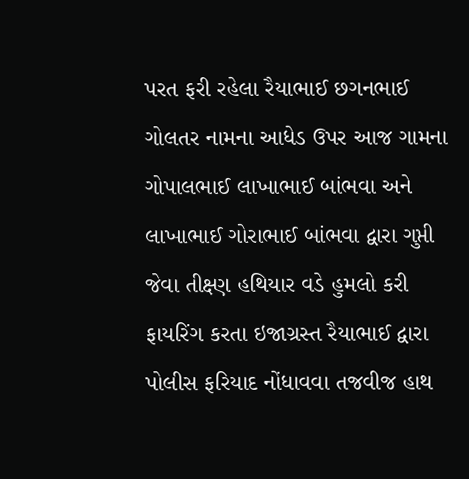પરત ફરી રહેલા રૈયાભાઈ છગનભાઈ ગોલતર નામના આધેડ ઉપર આજ ગામના ગોપાલભાઈ લાખાભાઈ બાંભવા અને લાખાભાઈ ગોરાભાઈ બાંભવા દ્વારા ગુપ્તી જેવા તીક્ષ્ણ હથિયાર વડે હુમલો કરી ફાયરિંગ કરતા ઇજાગ્રસ્ત રૈયાભાઈ દ્વારા પોલીસ ફરિયાદ નોંધાવવા તજવીજ હાથ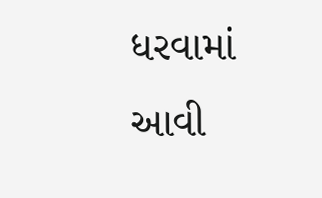ધરવામાં આવી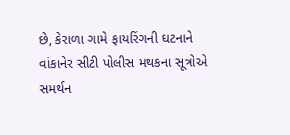છે, કેરાળા ગામે ફાયરિંગની ઘટનાને વાંકાનેર સીટી પોલીસ મથકના સૂત્રોએ સમર્થન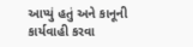આપ્યું હતું અને કાનૂની કાર્યવાહી કરવા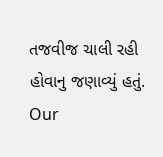તજવીજ ચાલી રહી હોવાનુ જણાવ્યું હતું.
Our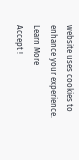website uses cookies to enhance your experience. Learn More
Accept !